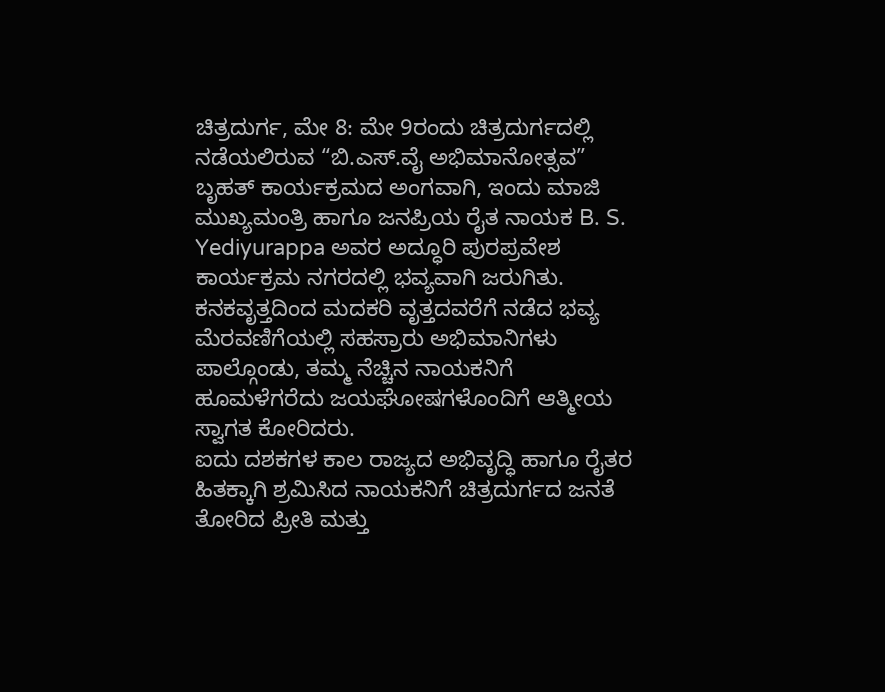ಚಿತ್ರದುರ್ಗ, ಮೇ 8: ಮೇ 9ರಂದು ಚಿತ್ರದುರ್ಗದಲ್ಲಿ ನಡೆಯಲಿರುವ “ಬಿ.ಎಸ್.ವೈ ಅಭಿಮಾನೋತ್ಸವ” ಬೃಹತ್ ಕಾರ್ಯಕ್ರಮದ ಅಂಗವಾಗಿ, ಇಂದು ಮಾಜಿ ಮುಖ್ಯಮಂತ್ರಿ ಹಾಗೂ ಜನಪ್ರಿಯ ರೈತ ನಾಯಕ B. S. Yediyurappa ಅವರ ಅದ್ಧೂರಿ ಪುರಪ್ರವೇಶ ಕಾರ್ಯಕ್ರಮ ನಗರದಲ್ಲಿ ಭವ್ಯವಾಗಿ ಜರುಗಿತು.
ಕನಕವೃತ್ತದಿಂದ ಮದಕರಿ ವೃತ್ತದವರೆಗೆ ನಡೆದ ಭವ್ಯ ಮೆರವಣಿಗೆಯಲ್ಲಿ ಸಹಸ್ರಾರು ಅಭಿಮಾನಿಗಳು ಪಾಲ್ಗೊಂಡು, ತಮ್ಮ ನೆಚ್ಚಿನ ನಾಯಕನಿಗೆ ಹೂಮಳೆಗರೆದು ಜಯಘೋಷಗಳೊಂದಿಗೆ ಆತ್ಮೀಯ ಸ್ವಾಗತ ಕೋರಿದರು.
ಐದು ದಶಕಗಳ ಕಾಲ ರಾಜ್ಯದ ಅಭಿವೃದ್ಧಿ ಹಾಗೂ ರೈತರ ಹಿತಕ್ಕಾಗಿ ಶ್ರಮಿಸಿದ ನಾಯಕನಿಗೆ ಚಿತ್ರದುರ್ಗದ ಜನತೆ ತೋರಿದ ಪ್ರೀತಿ ಮತ್ತು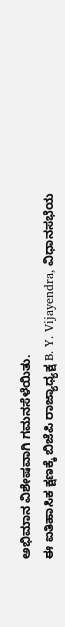ಅಭಿಮಾನ ವಿಶೇಷವಾಗಿ ಗಮನಸೆಳೆಯಿತು.
ಈ ಐತಿಹಾಸಿಕ ಕ್ಷಣಕ್ಕೆ ಬಿಜೆಪಿ ರಾಜ್ಯಾಧ್ಯಕ್ಷ B. Y. Vijayendra, ವಿಧಾನಸಭೆಯ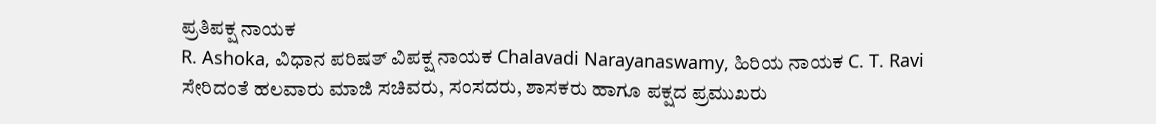ಪ್ರತಿಪಕ್ಷ ನಾಯಕ
R. Ashoka, ವಿಧಾನ ಪರಿಷತ್ ವಿಪಕ್ಷ ನಾಯಕ Chalavadi Narayanaswamy, ಹಿರಿಯ ನಾಯಕ C. T. Ravi ಸೇರಿದಂತೆ ಹಲವಾರು ಮಾಜಿ ಸಚಿವರು, ಸಂಸದರು, ಶಾಸಕರು ಹಾಗೂ ಪಕ್ಷದ ಪ್ರಮುಖರು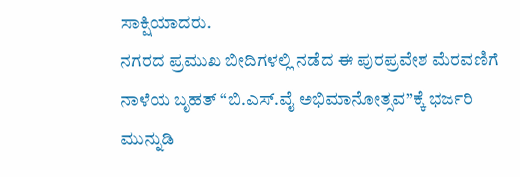ಸಾಕ್ಷಿಯಾದರು.
ನಗರದ ಪ್ರಮುಖ ಬೀದಿಗಳಲ್ಲಿ ನಡೆದ ಈ ಪುರಪ್ರವೇಶ ಮೆರವಣಿಗೆ ನಾಳೆಯ ಬೃಹತ್ “ಬಿ.ಎಸ್.ವೈ ಅಭಿಮಾನೋತ್ಸವ”ಕ್ಕೆ ಭರ್ಜರಿ ಮುನ್ನುಡಿ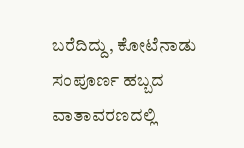ಬರೆದಿದ್ದು, ಕೋಟೆನಾಡು ಸಂಪೂರ್ಣ ಹಬ್ಬದ ವಾತಾವರಣದಲ್ಲಿ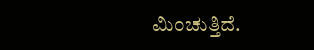ಮಿಂಚುತ್ತಿದೆ.